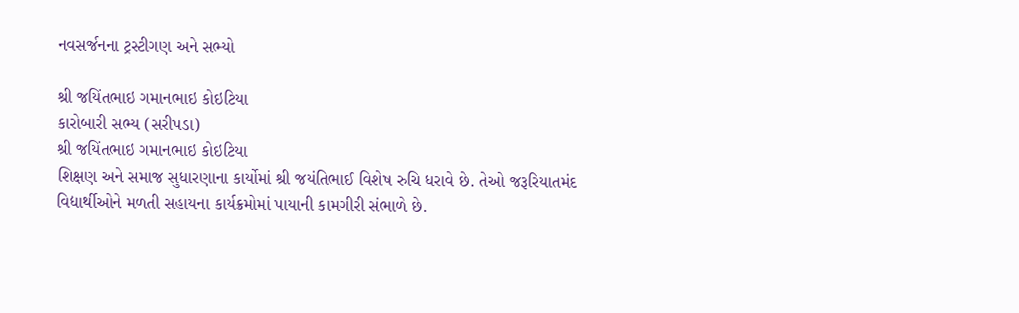નવસર્જનના ટ્રસ્ટીગણ અને સભ્યો

શ્રી જયિંતભાઇ ગમાનભાઇ કોઇટિયા
કારોબારી સભ્ય (સરીપડા)
શ્રી જયિંતભાઇ ગમાનભાઇ કોઇટિયા
શિક્ષણ અને સમાજ સુધારણાના કાર્યોમાં શ્રી જયંતિભાઈ વિશેષ રુચિ ધરાવે છે. તેઓ જરૂરિયાતમંદ વિદ્યાર્થીઓને મળતી સહાયના કાર્યક્રમોમાં પાયાની કામગીરી સંભાળે છે.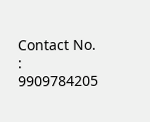Contact No. : 9909784205